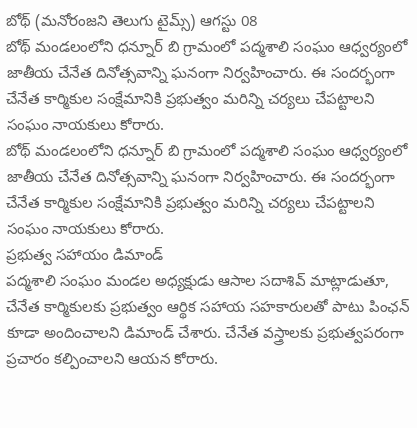బోథ్ (మనోరంజని తెలుగు టైమ్స్) ఆగస్టు 08
బోథ్ మండలంలోని ధన్నూర్ బి గ్రామంలో పద్మశాలి సంఘం ఆధ్వర్యంలో జాతీయ చేనేత దినోత్సవాన్ని ఘనంగా నిర్వహించారు. ఈ సందర్భంగా చేనేత కార్మికుల సంక్షేమానికి ప్రభుత్వం మరిన్ని చర్యలు చేపట్టాలని సంఘం నాయకులు కోరారు.
బోథ్ మండలంలోని ధన్నూర్ బి గ్రామంలో పద్మశాలి సంఘం ఆధ్వర్యంలో జాతీయ చేనేత దినోత్సవాన్ని ఘనంగా నిర్వహించారు. ఈ సందర్భంగా చేనేత కార్మికుల సంక్షేమానికి ప్రభుత్వం మరిన్ని చర్యలు చేపట్టాలని సంఘం నాయకులు కోరారు.
ప్రభుత్వ సహాయం డిమాండ్
పద్మశాలి సంఘం మండల అధ్యక్షుడు ఆసాల సదాశివ్ మాట్లాడుతూ, చేనేత కార్మికులకు ప్రభుత్వం ఆర్థిక సహాయ సహకారులతో పాటు పింఛన్ కూడా అందించాలని డిమాండ్ చేశారు. చేనేత వస్త్రాలకు ప్రభుత్వపరంగా ప్రచారం కల్పించాలని ఆయన కోరారు.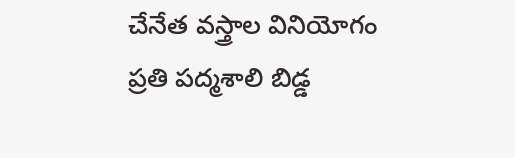చేనేత వస్త్రాల వినియోగం
ప్రతి పద్మశాలి బిడ్డ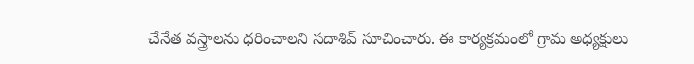చేనేత వస్త్రాలను ధరించాలని సదాశివ్ సూచించారు. ఈ కార్యక్రమంలో గ్రామ అధ్యక్షులు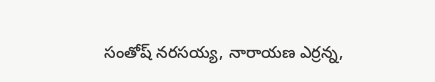సంతోష్ నరసయ్య, నారాయణ ఎర్రన్న,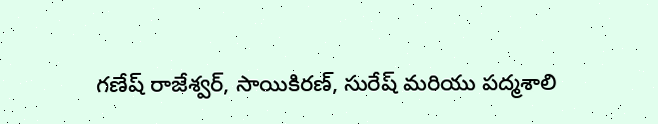గణేష్ రాజేశ్వర్, సాయికిరణ్, సురేష్ మరియు పద్మశాలి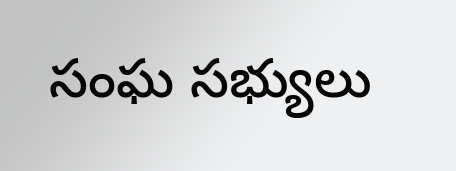సంఘ సభ్యులు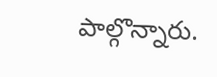పాల్గొన్నారు.